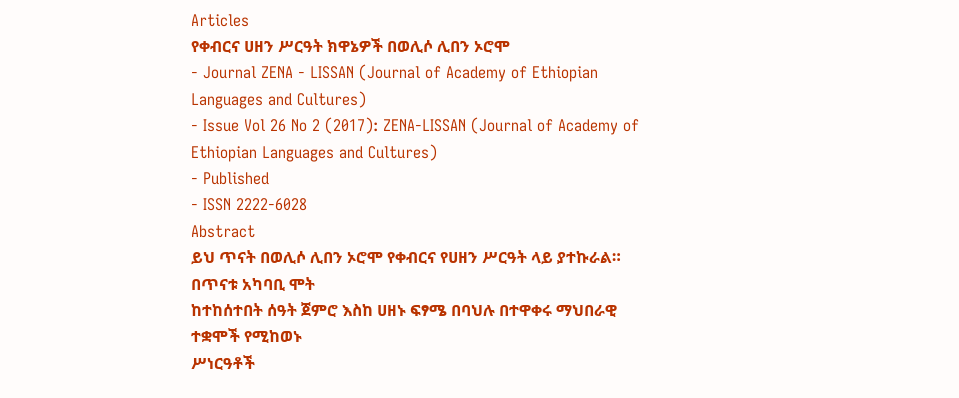Articles
የቀብርና ሀዘን ሥርዓት ክዋኔዎች በወሊሶ ሊበን ኦሮሞ
- Journal ZENA - LISSAN (Journal of Academy of Ethiopian Languages and Cultures)
- Issue Vol 26 No 2 (2017): ZENA-LISSAN (Journal of Academy of Ethiopian Languages and Cultures)
- Published
- ISSN 2222-6028
Abstract
ይህ ጥናት በወሊሶ ሊበን ኦሮሞ የቀብርና የሀዘን ሥርዓት ላይ ያተኩራል። በጥናቱ አካባቢ ሞት
ከተከሰተበት ሰዓት ጀምሮ እስከ ሀዘኑ ፍፃሜ በባህሉ በተዋቀሩ ማህበራዊ ተቋሞች የሚከወኑ
ሥነርዓቶች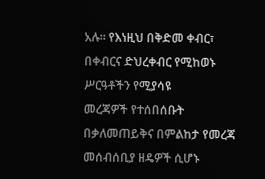አሉ። የእነዚህ በቅድመ ቀብር፣ በቀብርና ድህረቀብር የሚከወኑ ሥርዓቶችን የሚያሳዩ
መረጃዎች የተሰበሰቡት በቃለመጠይቅና በምልከታ የመረጃ መሰብሰቢያ ዘዴዎች ሲሆኑ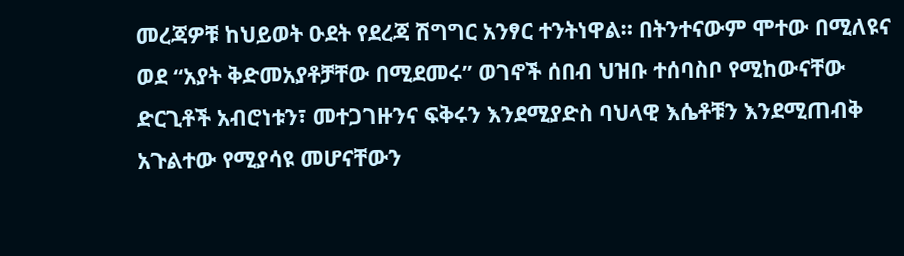መረጃዎቹ ከህይወት ዑደት የደረጃ ሽግግር አንፃር ተንትነዋል። በትንተናውም ሞተው በሚለዩና
ወደ “አያት ቅድመአያቶቻቸው በሚደመሩ” ወገኖች ሰበብ ህዝቡ ተሰባስቦ የሚከውናቸው
ድርጊቶች አብሮነቱን፣ መተጋገዙንና ፍቅሩን እንደሚያድስ ባህላዊ እሴቶቹን እንደሚጠብቅ
አጉልተው የሚያሳዩ መሆናቸውን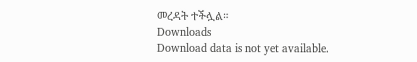መረዳት ተችሏል።
Downloads
Download data is not yet available.